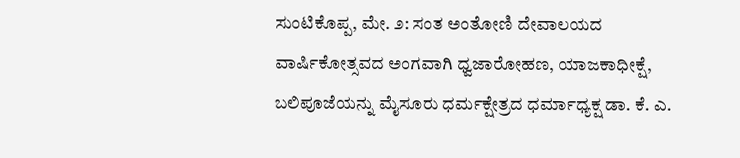ಸುಂಟಿಕೊಪ್ಪ, ಮೇ. ೨: ಸಂತ ಅಂತೋಣಿ ದೇವಾಲಯದ ವಾರ್ಷಿಕೋತ್ಸವದ ಅಂಗವಾಗಿ ಧ್ವಜಾರೋಹಣ, ಯಾಜಕಾಧೀಕ್ಷೆ, ಬಲಿಪೂಜೆಯನ್ನು ಮೈಸೂರು ಧರ್ಮಕ್ಷೇತ್ರದ ಧರ್ಮಾಧ್ಯಕ್ಷ ಡಾ. ಕೆ. ಎ.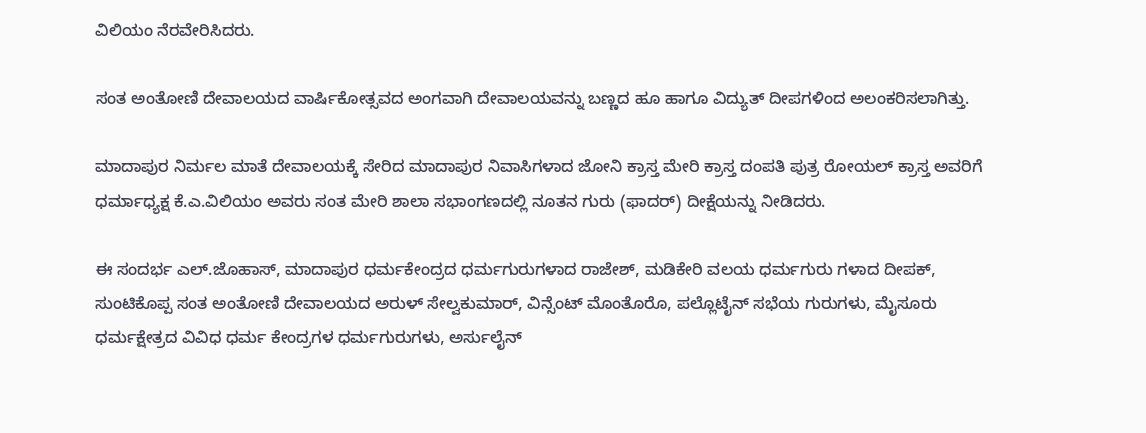ವಿಲಿಯಂ ನೆರವೇರಿಸಿದರು.

ಸಂತ ಅಂತೋಣಿ ದೇವಾಲಯದ ವಾರ್ಷಿಕೋತ್ಸವದ ಅಂಗವಾಗಿ ದೇವಾಲಯವನ್ನು ಬಣ್ಣದ ಹೂ ಹಾಗೂ ವಿದ್ಯುತ್ ದೀಪಗಳಿಂದ ಅಲಂಕರಿಸಲಾಗಿತ್ತು.

ಮಾದಾಪುರ ನಿರ್ಮಲ ಮಾತೆ ದೇವಾಲಯಕ್ಕೆ ಸೇರಿದ ಮಾದಾಪುರ ನಿವಾಸಿಗಳಾದ ಜೋನಿ ಕ್ರಾಸ್ತ ಮೇರಿ ಕ್ರಾಸ್ತ ದಂಪತಿ ಪುತ್ರ ರೋಯಲ್ ಕ್ರಾಸ್ತ ಅವರಿಗೆ ಧರ್ಮಾಧ್ಯಕ್ಷ ಕೆ.ಎ.ವಿಲಿಯಂ ಅವರು ಸಂತ ಮೇರಿ ಶಾಲಾ ಸಭಾಂಗಣದಲ್ಲಿ ನೂತನ ಗುರು (ಫಾದರ್) ದೀಕ್ಷೆಯನ್ನು ನೀಡಿದರು.

ಈ ಸಂದರ್ಭ ಎಲ್.ಜೊಹಾಸ್, ಮಾದಾಪುರ ಧರ್ಮಕೇಂದ್ರದ ಧರ್ಮಗುರುಗಳಾದ ರಾಜೇಶ್, ಮಡಿಕೇರಿ ವಲಯ ಧರ್ಮಗುರು ಗಳಾದ ದೀಪಕ್, ಸುಂಟಿಕೊಪ್ಪ ಸಂತ ಅಂತೋಣಿ ದೇವಾಲಯದ ಅರುಳ್ ಸೇಲ್ವಕುಮಾರ್, ವಿನ್ಸೆಂಟ್ ಮೊಂತೊರೊ, ಪಲ್ಲೊಟೈನ್ ಸಭೆಯ ಗುರುಗಳು, ಮೈಸೂರು ಧರ್ಮಕ್ಷೇತ್ರದ ವಿವಿಧ ಧರ್ಮ ಕೇಂದ್ರಗಳ ಧರ್ಮಗುರುಗಳು, ಅರ್ಸುಲೈನ್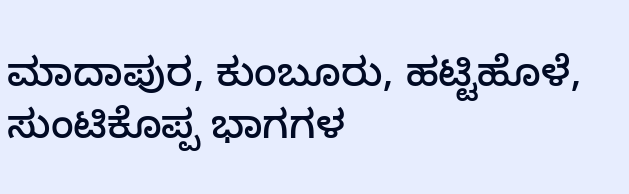ಮಾದಾಪುರ, ಕುಂಬೂರು, ಹಟ್ಟಿಹೊಳೆ, ಸುಂಟಿಕೊಪ್ಪ ಭಾಗಗಳ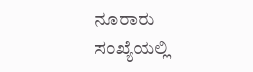ನೂರಾರು ಸಂಖ್ಯೆಯಲ್ಲಿ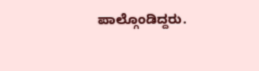ಪಾಲ್ಗೊಂಡಿದ್ದರು.